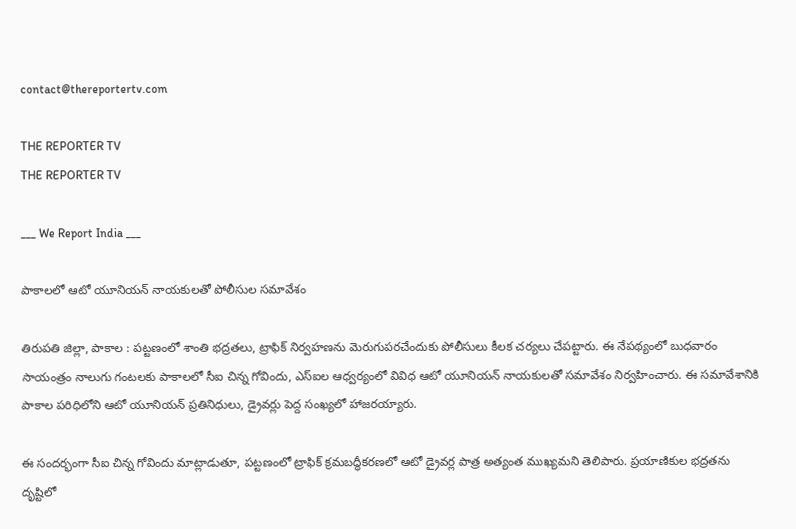contact@thereportertv.com

THE REPORTER TV
THE REPORTER TV

___ We Report India ___

పాకాలలో ఆటో యూనియన్ నాయకులతో పోలీసుల సమావేశం

తిరుపతి జిల్లా, పాకాల : పట్టణంలో శాంతి భద్రతలు, ట్రాఫిక్ నిర్వహణను మెరుగుపరచేందుకు పోలీసులు కీలక చర్యలు చేపట్టారు. ఈ నేపథ్యంలో బుధవారం సాయంత్రం నాలుగు గంటలకు పాకాలలో సీఐ చిన్న గోవిందు, ఎస్ఐల ఆధ్వర్యంలో వివిధ ఆటో యూనియన్ నాయకులతో సమావేశం నిర్వహించారు. ఈ సమావేశానికి పాకాల పరిధిలోని ఆటో యూనియన్ ప్రతినిధులు, డ్రైవర్లు పెద్ద సంఖ్యలో హాజరయ్యారు.

ఈ సందర్భంగా సీఐ చిన్న గోవిందు మాట్లాడుతూ, పట్టణంలో ట్రాఫిక్ క్రమబద్ధీకరణలో ఆటో డ్రైవర్ల పాత్ర అత్యంత ముఖ్యమని తెలిపారు. ప్రయాణికుల భద్రతను దృష్టిలో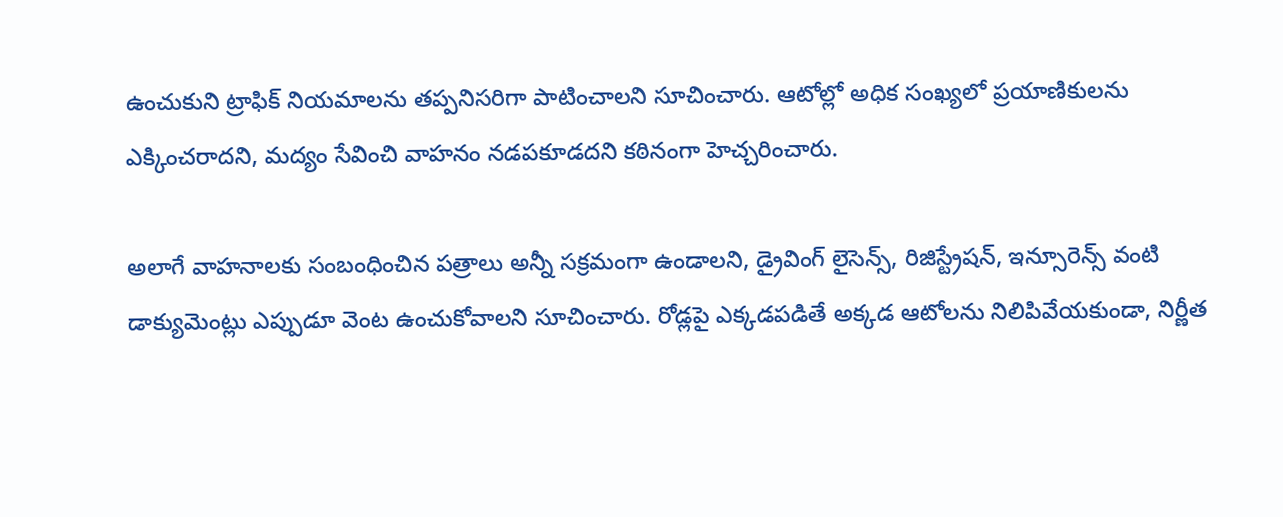ఉంచుకుని ట్రాఫిక్ నియమాలను తప్పనిసరిగా పాటించాలని సూచించారు. ఆటోల్లో అధిక సంఖ్యలో ప్రయాణికులను ఎక్కించరాదని, మద్యం సేవించి వాహనం నడపకూడదని కఠినంగా హెచ్చరించారు.

అలాగే వాహనాలకు సంబంధించిన పత్రాలు అన్నీ సక్రమంగా ఉండాలని, డ్రైవింగ్ లైసెన్స్, రిజిస్ట్రేషన్, ఇన్సూరెన్స్ వంటి డాక్యుమెంట్లు ఎప్పుడూ వెంట ఉంచుకోవాలని సూచించారు. రోడ్లపై ఎక్కడపడితే అక్కడ ఆటోలను నిలిపివేయకుండా, నిర్ణీత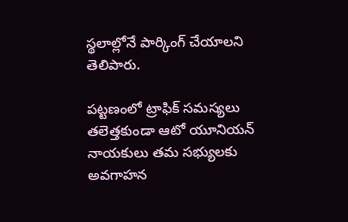స్థలాల్లోనే పార్కింగ్ చేయాలని తెలిపారు.

పట్టణంలో ట్రాఫిక్ సమస్యలు తలెత్తకుండా ఆటో యూనియన్ నాయకులు తమ సభ్యులకు అవగాహన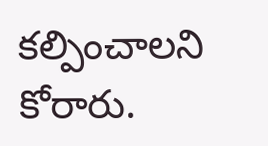కల్పించాలని కోరారు.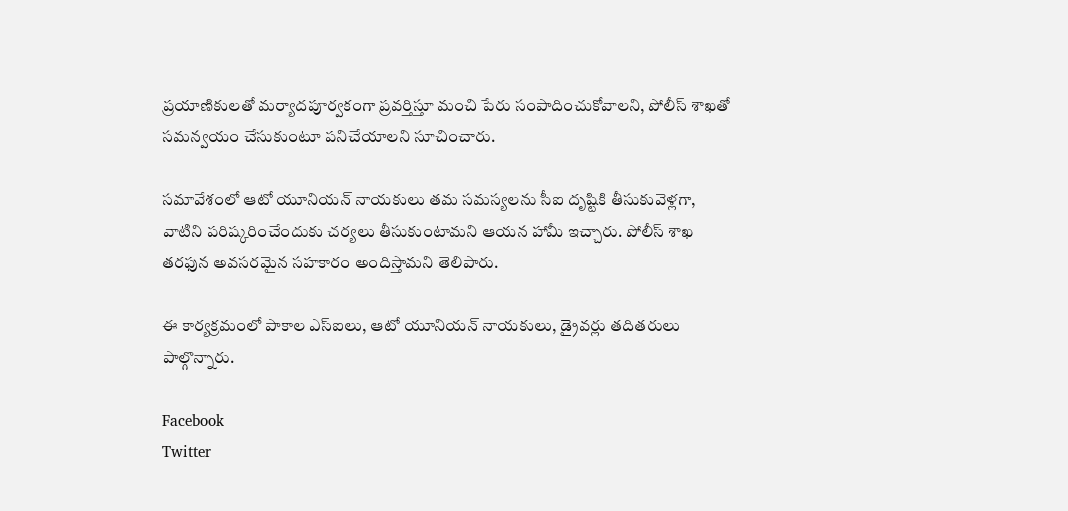ప్రయాణికులతో మర్యాదపూర్వకంగా ప్రవర్తిస్తూ మంచి పేరు సంపాదించుకోవాలని, పోలీస్ శాఖతో సమన్వయం చేసుకుంటూ పనిచేయాలని సూచించారు.

సమావేశంలో ఆటో యూనియన్ నాయకులు తమ సమస్యలను సీఐ దృష్టికి తీసుకువెళ్లగా, వాటిని పరిష్కరించేందుకు చర్యలు తీసుకుంటామని ఆయన హామీ ఇచ్చారు. పోలీస్ శాఖ తరఫున అవసరమైన సహకారం అందిస్తామని తెలిపారు.

ఈ కార్యక్రమంలో పాకాల ఎస్ఐలు, ఆటో యూనియన్ నాయకులు, డ్రైవర్లు తదితరులు పాల్గొన్నారు.

Facebook
Twitter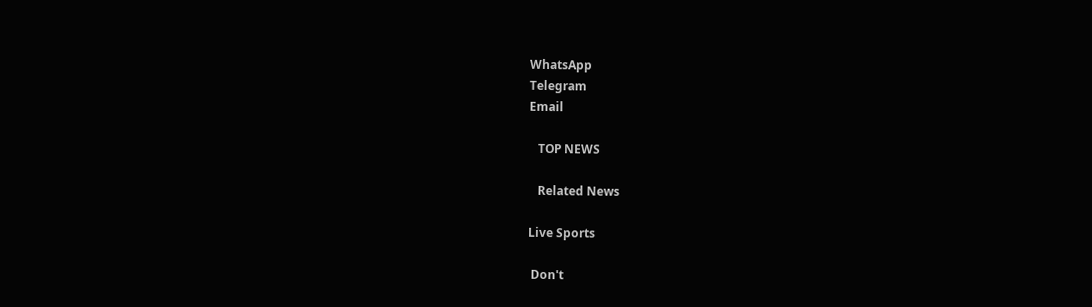WhatsApp
Telegram
Email

   TOP NEWS

   Related News

Live Sports

 Don't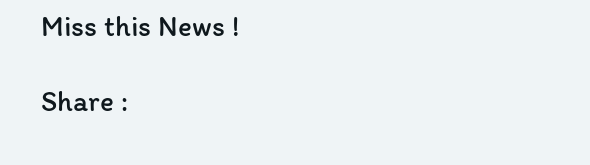Miss this News !

Share :